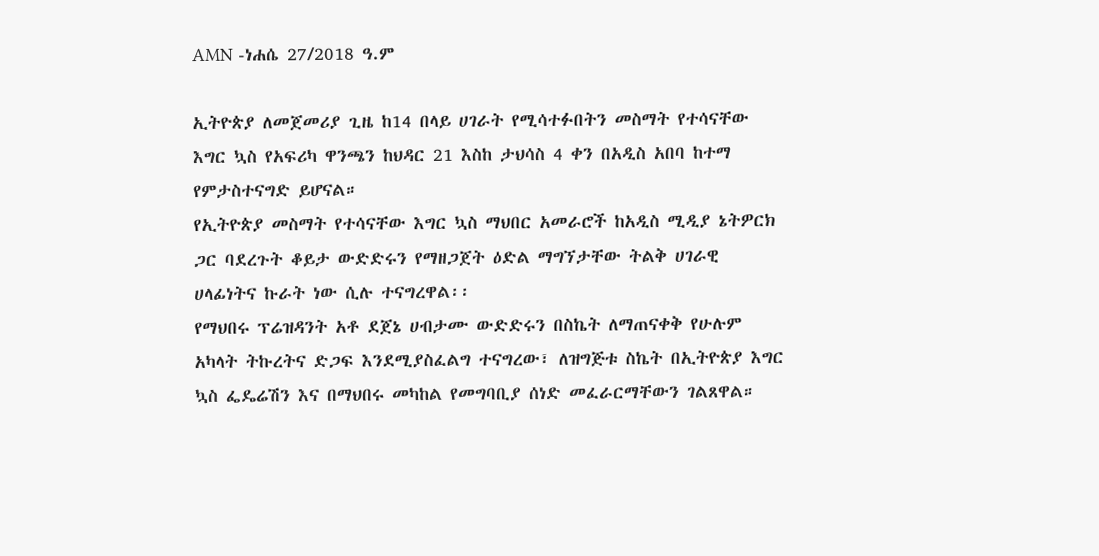AMN -ነሐሴ 27/2018 ዓ.ም

ኢትዮጵያ ለመጀመሪያ ጊዜ ከ14 በላይ ሀገራት የሚሳተፉበትን መስማት የተሳናቸው እግር ኳስ የአፍሪካ ዋንጫን ከህዳር 21 እስከ ታህሳስ 4 ቀን በአዲስ አበባ ከተማ የምታስተናግድ ይሆናል።
የኢትዮጵያ መስማት የተሳናቸው እግር ኳስ ማህበር አመራሮች ከአዲስ ሚዲያ ኔትዎርክ ጋር ባደረጉት ቆይታ ውድድሩን የማዘጋጀት ዕድል ማግኘታቸው ትልቅ ሀገራዊ ሀላፊነትና ኩራት ነው ሲሉ ተናግረዋል፡፡
የማህበሩ ፕሬዝዳንት አቶ ደጀኔ ሀብታሙ ውድድሩን በስኬት ለማጠናቀቅ የሁሉም አካላት ትኩረትና ድጋፍ እንደሚያስፈልግ ተናግረው፣ ለዝግጅቱ ስኬት በኢትዮጵያ እግር ኳስ ፌዴሬሽን እና በማህበሩ መካከል የመግባቢያ ሰነድ መፈራርማቸውን ገልጸዋል።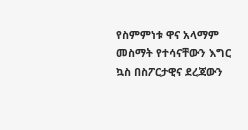የስምምነቱ ዋና አላማም መስማት የተሳናቸውን እግር ኳስ በስፖርታዊና ደረጃውን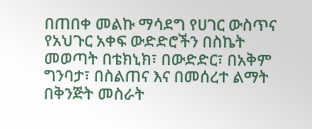በጠበቀ መልኩ ማሳደግ የሀገር ውስጥና የአህጉር አቀፍ ውድድሮችን በስኬት መወጣት በቴክኒክ፣ በውድድር፣ በአቅም ግንባታ፣ በስልጠና እና በመሰረተ ልማት በቅንጅት መስራት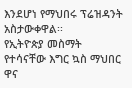እንደሆነ የማህበሩ ፕሬዝዳንት አስታውቀዋል፡፡
የኢትዮጵያ መስማት የተሳናቸው እግር ኳስ ማህበር ዋና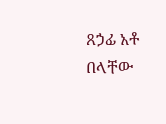ጸኃፊ አቶ በላቸው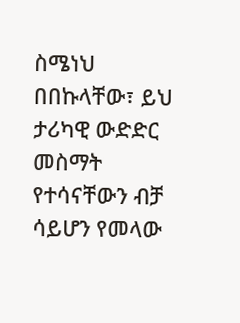ስሜነህ በበኩላቸው፣ ይህ ታሪካዊ ውድድር መስማት የተሳናቸውን ብቻ ሳይሆን የመላው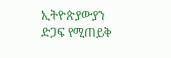ኢትዮጵያውያን ድጋፍ የሚጠይቅ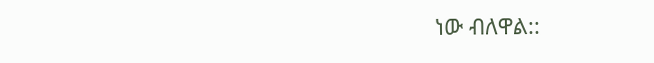ነው ብለዋል::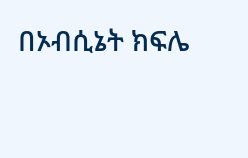በኦብሲኔት ክፍሌ